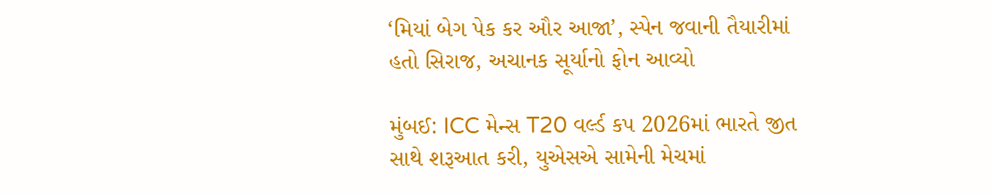‘મિયાં બેગ પેક કર ઔર આજા’, સ્પેન જવાની તૈયારીમાં હતો સિરાજ, અચાનક સૂર્યાનો ફોન આવ્યો

મુંબઈ: ICC મેન્સ T20 વર્લ્ડ કપ 2026માં ભારતે જીત સાથે શરૂઆત કરી, યુએસએ સામેની મેચમાં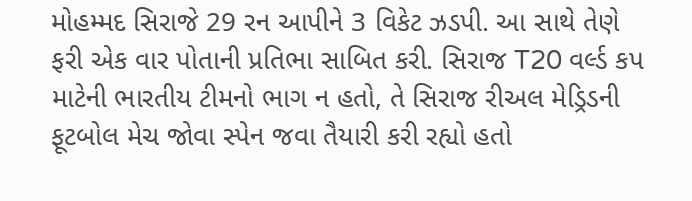મોહમ્મદ સિરાજે 29 રન આપીને 3 વિકેટ ઝડપી. આ સાથે તેણે ફરી એક વાર પોતાની પ્રતિભા સાબિત કરી. સિરાજ T20 વર્લ્ડ કપ માટેની ભારતીય ટીમનો ભાગ ન હતો, તે સિરાજ રીઅલ મેડ્રિડની ફૂટબોલ મેચ જોવા સ્પેન જવા તૈયારી કરી રહ્યો હતો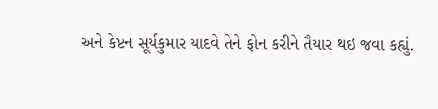અને કેપ્ટન સૂર્યકુમાર યાદવે તેને ફોન કરીને તૈયાર થઇ જવા કહ્યું.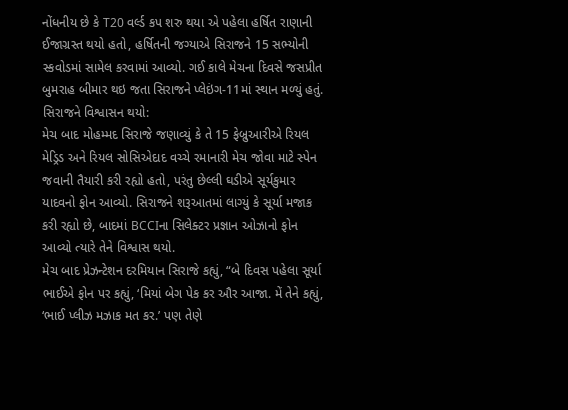નોંધનીય છે કે T20 વર્લ્ડ કપ શરુ થયા એ પહેલા હર્ષિત રાણાની ઈજાગ્રસ્ત થયો હતો, હર્ષિતની જગ્યાએ સિરાજને 15 સભ્યોની સ્કવોડમાં સામેલ કરવામાં આવ્યો. ગઈ કાલે મેચના દિવસે જસપ્રીત બુમરાહ બીમાર થઇ જતા સિરાજને પ્લેઇંગ-11માં સ્થાન મળ્યું હતું.
સિરાજને વિશ્વાસન થયો:
મેચ બાદ મોહમ્મદ સિરાજે જણાવ્યું કે તે 15 ફેબ્રુઆરીએ રિયલ મેડ્રિડ અને રિયલ સોસિએદાદ વચ્ચે રમાનારી મેચ જોવા માટે સ્પેન જવાની તૈયારી કરી રહ્યો હતો, પરંતુ છેલ્લી ઘડીએ સૂર્યકુમાર યાદવનો ફોન આવ્યો. સિરાજને શરૂઆતમાં લાગ્યું કે સૂર્યા મજાક કરી રહ્યો છે, બાદમાં BCCIના સિલેક્ટર પ્રજ્ઞાન ઓઝાનો ફોન આવ્યો ત્યારે તેને વિશ્વાસ થયો.
મેચ બાદ પ્રેઝન્ટેશન દરમિયાન સિરાજે કહ્યું, “બે દિવસ પહેલા સૂર્યા ભાઈએ ફોન પર કહ્યું, ‘મિયાં બેગ પેક કર ઔર આજા. મેં તેને કહ્યું, ‘ભાઈ પ્લીઝ મઝાક મત કર.’ પણ તેણે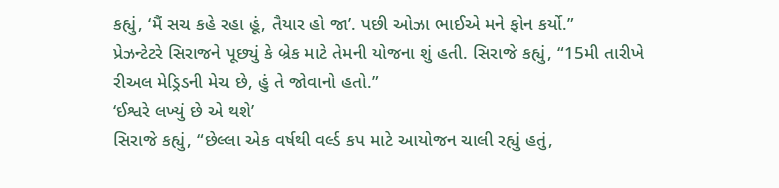કહ્યું, ‘મૈં સચ કહે રહા હૂં, તૈયાર હો જા’. પછી ઓઝા ભાઈએ મને ફોન કર્યો.”
પ્રેઝન્ટેટરે સિરાજને પૂછ્યું કે બ્રેક માટે તેમની યોજના શું હતી. સિરાજે કહ્યું, “15મી તારીખે રીઅલ મેડ્રિડની મેચ છે, હું તે જોવાનો હતો.”
‘ઈશ્વરે લખ્યું છે એ થશે’
સિરાજે કહ્યું, “છેલ્લા એક વર્ષથી વર્લ્ડ કપ માટે આયોજન ચાલી રહ્યું હતું,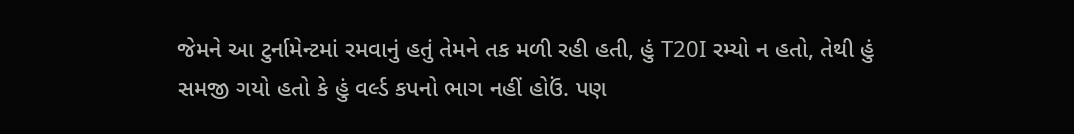જેમને આ ટુર્નામેન્ટમાં રમવાનું હતું તેમને તક મળી રહી હતી, હું T20I રમ્યો ન હતો, તેથી હું સમજી ગયો હતો કે હું વર્લ્ડ કપનો ભાગ નહીં હોઉં. પણ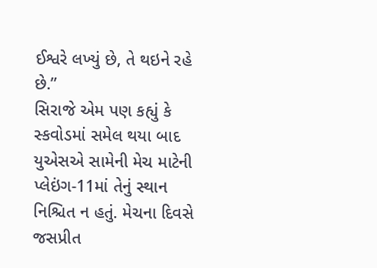ઈશ્વરે લખ્યું છે, તે થઇને રહે છે.”
સિરાજે એમ પણ કહ્યું કે સ્કવોડમાં સમેલ થયા બાદ યુએસએ સામેની મેચ માટેની પ્લેઇંગ-11માં તેનું સ્થાન નિશ્ચિત ન હતું. મેચના દિવસે જસપ્રીત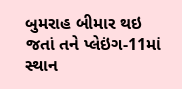બુમરાહ બીમાર થઇ જતાં તને પ્લેઇંગ-11માં સ્થાન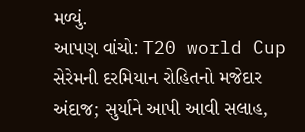મળ્યું.
આપણ વાંચો: T20 world Cup સેરેમની દરમિયાન રોહિતનો મજેદાર અંદાજ; સુર્યાને આપી આવી સલાહ,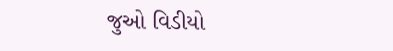જુઓ વિડીયો